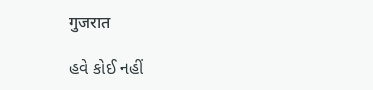गुजरात

હવે કોઈ નહીં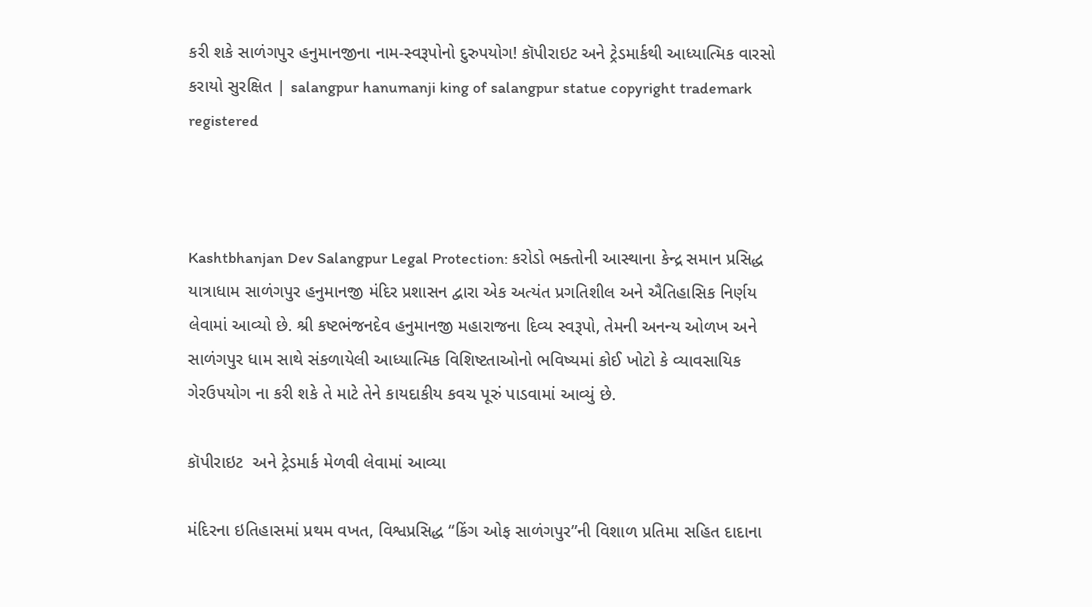કરી શકે સાળંગપુર હનુમાનજીના નામ-સ્વરૂપોનો દુરુપયોગ! કૉપીરાઇટ અને ટ્રેડમાર્કથી આધ્યાત્મિક વારસો કરાયો સુરક્ષિત | salangpur hanumanji king of salangpur statue copyright trademark registered



Kashtbhanjan Dev Salangpur Legal Protection: કરોડો ભક્તોની આસ્થાના કેન્દ્ર સમાન પ્રસિદ્ધ યાત્રાધામ સાળંગપુર હનુમાનજી મંદિર પ્રશાસન દ્વારા એક અત્યંત પ્રગતિશીલ અને ઐતિહાસિક નિર્ણય લેવામાં આવ્યો છે. શ્રી કષ્ટભંજનદેવ હનુમાનજી મહારાજના દિવ્ય સ્વરૂપો, તેમની અનન્ય ઓળખ અને સાળંગપુર ધામ સાથે સંકળાયેલી આધ્યાત્મિક વિશિષ્ટતાઓનો ભવિષ્યમાં કોઈ ખોટો કે વ્યાવસાયિક ગેરઉપયોગ ના કરી શકે તે માટે તેને કાયદાકીય કવચ પૂરું પાડવામાં આવ્યું છે.

કૉપીરાઇટ  અને ટ્રેડમાર્ક મેળવી લેવામાં આવ્યા

મંદિરના ઇતિહાસમાં પ્રથમ વખત, વિશ્વપ્રસિદ્ધ “કિંગ ઓફ સાળંગપુર”ની વિશાળ પ્રતિમા સહિત દાદાના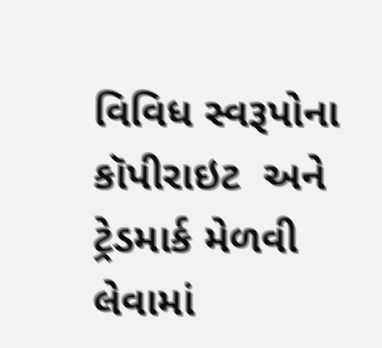વિવિધ સ્વરૂપોના કૉપીરાઇટ  અને ટ્રેડમાર્ક મેળવી લેવામાં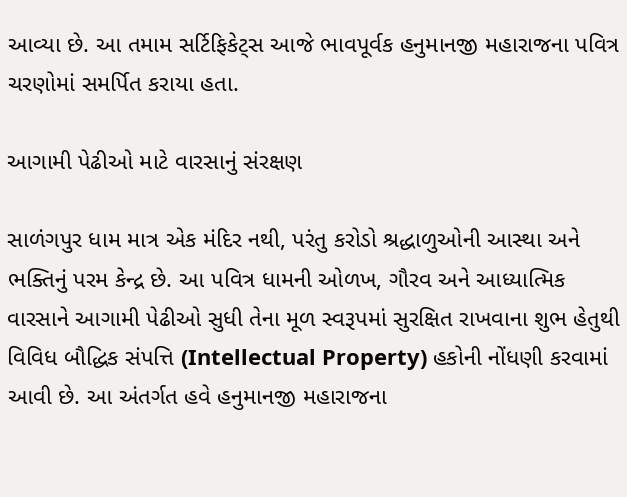આવ્યા છે. આ તમામ સર્ટિફિકેટ્સ આજે ભાવપૂર્વક હનુમાનજી મહારાજના પવિત્ર ચરણોમાં સમર્પિત કરાયા હતા.

આગામી પેઢીઓ માટે વારસાનું સંરક્ષણ

સાળંગપુર ધામ માત્ર એક મંદિર નથી, પરંતુ કરોડો શ્રદ્ધાળુઓની આસ્થા અને ભક્તિનું પરમ કેન્દ્ર છે. આ પવિત્ર ધામની ઓળખ, ગૌરવ અને આધ્યાત્મિક વારસાને આગામી પેઢીઓ સુધી તેના મૂળ સ્વરૂપમાં સુરક્ષિત રાખવાના શુભ હેતુથી વિવિધ બૌદ્ધિક સંપત્તિ (Intellectual Property) હકોની નોંધણી કરવામાં આવી છે. આ અંતર્ગત હવે હનુમાનજી મહારાજના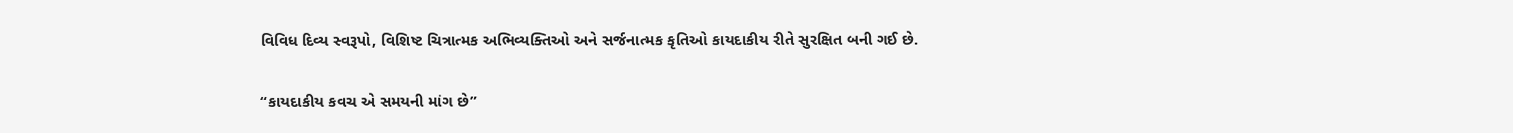વિવિધ દિવ્ય સ્વરૂપો, વિશિષ્ટ ચિત્રાત્મક અભિવ્યક્તિઓ અને સર્જનાત્મક કૃતિઓ કાયદાકીય રીતે સુરક્ષિત બની ગઈ છે.

“કાયદાકીય કવચ એ સમયની માંગ છે”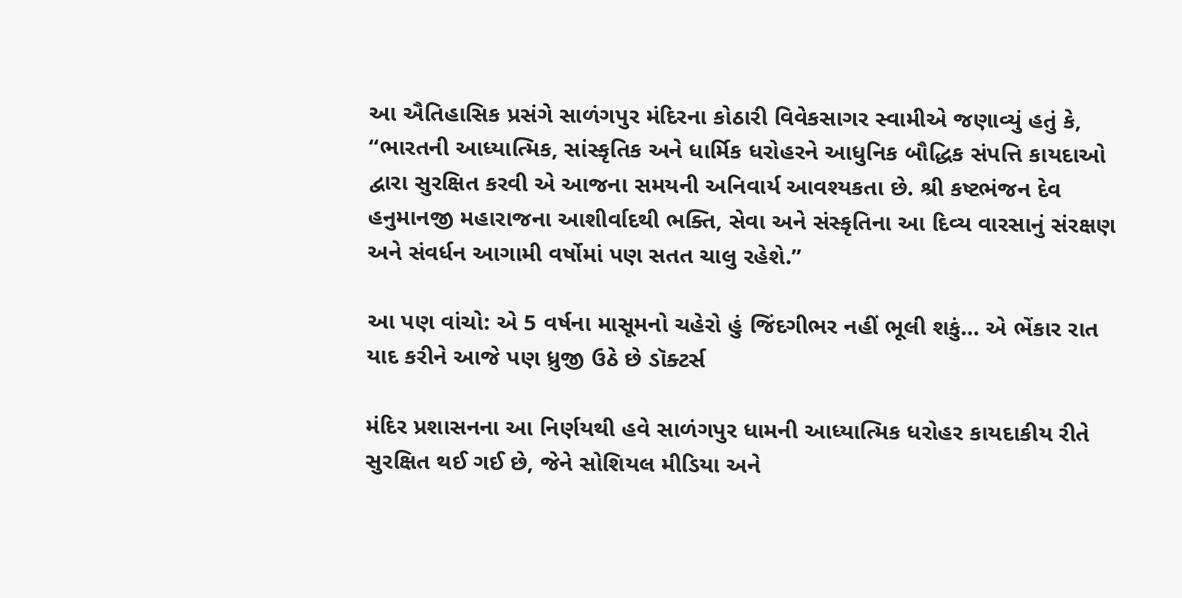આ ઐતિહાસિક પ્રસંગે સાળંગપુર મંદિરના કોઠારી વિવેકસાગર સ્વામીએ જણાવ્યું હતું કે, “ભારતની આધ્યાત્મિક, સાંસ્કૃતિક અને ધાર્મિક ધરોહરને આધુનિક બૌદ્ધિક સંપત્તિ કાયદાઓ દ્વારા સુરક્ષિત કરવી એ આજના સમયની અનિવાર્ય આવશ્યકતા છે. શ્રી કષ્ટભંજન દેવ હનુમાનજી મહારાજના આશીર્વાદથી ભક્તિ, સેવા અને સંસ્કૃતિના આ દિવ્ય વારસાનું સંરક્ષણ અને સંવર્ધન આગામી વર્ષોમાં પણ સતત ચાલુ રહેશે.”

આ પણ વાંચો: એ 5 વર્ષના માસૂમનો ચહેરો હું જિંદગીભર નહીં ભૂલી શકું… એ ભેંકાર રાત યાદ કરીને આજે પણ ધ્રુજી ઉઠે છે ડૉક્ટર્સ

મંદિર પ્રશાસનના આ નિર્ણયથી હવે સાળંગપુર ધામની આધ્યાત્મિક ધરોહર કાયદાકીય રીતે સુરક્ષિત થઈ ગઈ છે, જેને સોશિયલ મીડિયા અને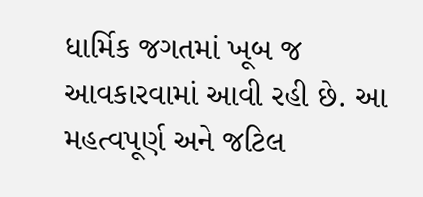ધાર્મિક જગતમાં ખૂબ જ આવકારવામાં આવી રહી છે. આ મહત્વપૂર્ણ અને જટિલ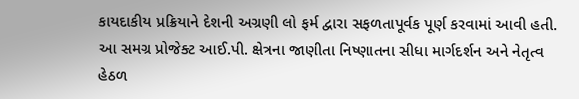કાયદાકીય પ્રક્રિયાને દેશની અગ્રણી લો ફર્મ દ્વારા સફળતાપૂર્વક પૂર્ણ કરવામાં આવી હતી. આ સમગ્ર પ્રોજેક્ટ આઈ.પી. ક્ષેત્રના જાણીતા નિષ્ણાતના સીધા માર્ગદર્શન અને નેતૃત્વ હેઠળ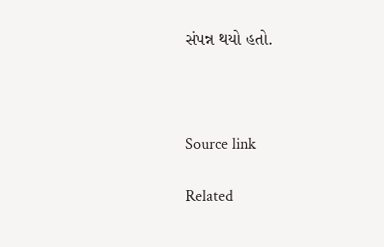સંપન્ન થયો હતો.



Source link

Related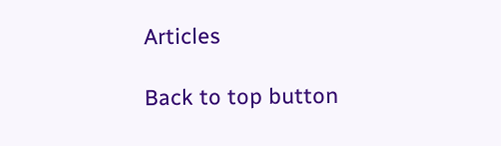Articles

Back to top button